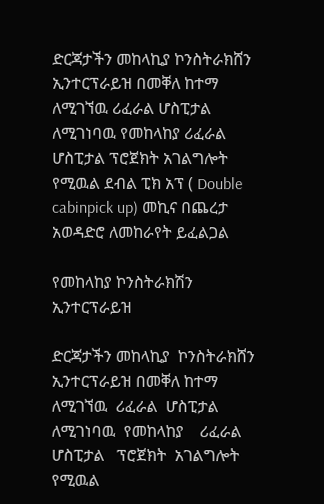ድርጃታችን መከላኪያ ኮንስትራክሸን ኢንተርፕራይዝ በመቐለ ከተማ ለሚገኘዉ ሪፈራል ሆስፒታል ለሚገነባዉ የመከላከያ ሪፈራል ሆስፒታል ፕሮጀክት አገልግሎት የሚዉል ደብል ፒክ አፕ ( Double cabinpick up) መኪና በጨረታ አወዳድሮ ለመከራየት ይፈልጋል

የመከላከያ ኮንስትራክሽን ኢንተርፕራይዝ

ድርጃታችን መከላኪያ  ኮንስትራክሸን  ኢንተርፕራይዝ በመቐለ ከተማ  ለሚገኘዉ  ሪፈራል  ሆስፒታል  ለሚገነባዉ  የመከላከያ    ሪፈራል  ሆስፒታል   ፕሮጀክት  አገልግሎት  የሚዉል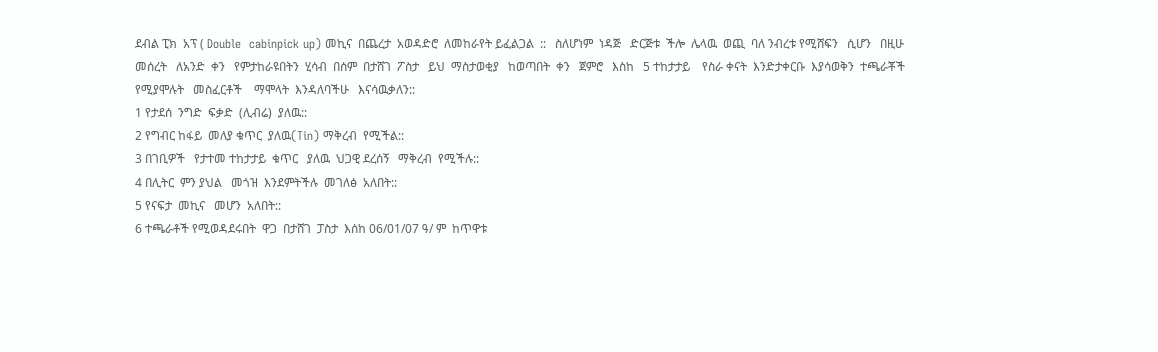ደብል ፒክ  አፕ ( Double  cabinpick up) መኪና  በጨረታ  አወዳድሮ  ለመከራየት ይፈልጋል  ::   ስለሆነም  ነዳጅ   ድርጅቱ  ችሎ  ሌላዉ  ወጪ  ባለ ንብረቱ የሚሸፍን   ሲሆን   በዚሁ  መሰረት   ለአንድ  ቀን   የምታከራዩበትን  ሂሳብ  በሰም  በታሸገ  ፖስታ   ይህ  ማስታወቂያ   ከወጣበት  ቀን   ጀምሮ   እስከ   5 ተከታታይ    የስራ ቀናት  እንድታቀርቡ  እያሳወቅን  ተጫራቾች  የሚያሞሉት   መስፈርቶች    ማሞላት  እንዳለባችሁ   እናሳዉቃለን::
1 የታደሰ  ንግድ  ፍቃድ  (ሊብሬ)  ያለዉ::
2 የግብር ከፋይ  መለያ ቁጥር  ያለዉ(Tin) ማቅረብ  የሚችል::
3 በገቢዎች   የታተመ ተከታታይ  ቁጥር   ያለዉ  ህጋዊ ደረሰኝ   ማቅረብ  የሚችሉ::
4 በሊትር  ምን ያህል   መጎዝ  እንደምትችሉ  መገለፅ  አለበት::
5 የናፍታ  መኪና   መሆን  አለበት::
6 ተጫራቶች የሚወዳደሩበት  ዋጋ  በታሸገ  ፓስታ  እሰከ 06/01/07 ዓ/ ም  ከጥዋቱ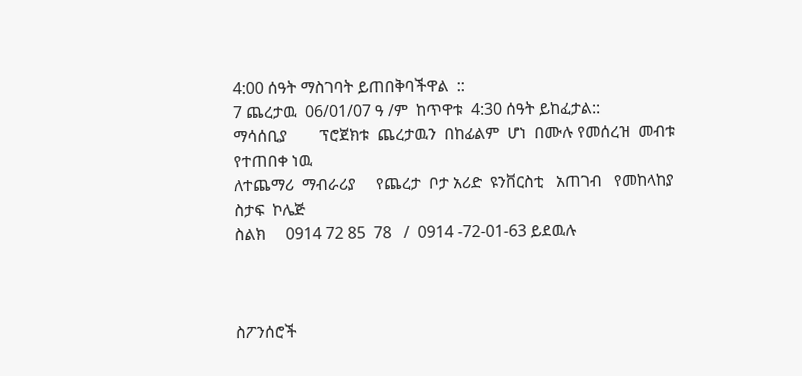4:00 ሰዓት ማስገባት ይጠበቅባችዋል  ::
7 ጨረታዉ  06/01/07 ዓ /ም  ከጥዋቱ  4:30 ሰዓት ይከፈታል::
ማሳሰቢያ        ፕሮጀክቱ  ጨረታዉን  በከፊልም  ሆነ  በሙሉ የመሰረዝ  መብቱ  የተጠበቀ ነዉ
ለተጨማሪ  ማብራሪያ     የጨረታ  ቦታ አሪድ  ዩንቨርስቲ   አጠገብ   የመከላከያ  ስታፍ  ኮሌጅ
ስልክ     0914 72 85  78   /  0914 -72-01-63 ይደዉሉ



ስፖንሰሮች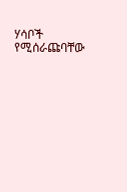ሃሳቦች የሚሰራጩባቸው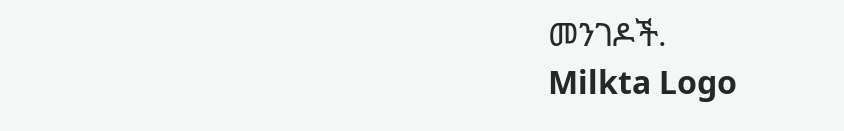መንገዶች.
Milkta Logo